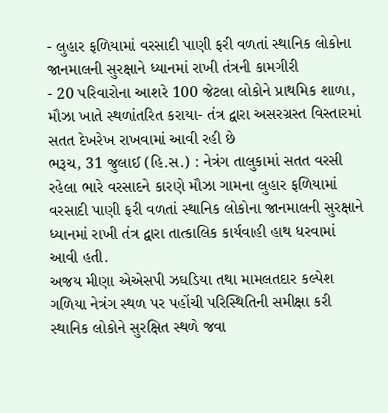- લુહાર ફળિયામાં વરસાદી પાણી ફરી વળતાં સ્થાનિક લોકોના જાનમાલની સુરક્ષાને ધ્યાનમાં રાખી તંત્રની કામગીરી
- 20 પરિવારોના આશરે 100 જેટલા લોકોને પ્રાથમિક શાળા, મૌઝા ખાતે સ્થળાંતરિત કરાયા- તંત્ર દ્વારા અસરગ્રસ્ત વિસ્તારમાં સતત દેખરેખ રાખવામાં આવી રહી છે
ભરૂચ, 31 જુલાઈ (હિ.સ.) : નેત્રંગ તાલુકામાં સતત વરસી રહેલા ભારે વરસાદને કારણે મૌઝા ગામના લુહાર ફળિયામાં વરસાદી પાણી ફરી વળતાં સ્થાનિક લોકોના જાનમાલની સુરક્ષાને ધ્યાનમાં રાખી તંત્ર દ્વારા તાત્કાલિક કાર્યવાહી હાથ ધરવામાં આવી હતી.
અજય મીણા એએસપી ઝઘડિયા તથા મામલતદાર કલ્પેશ ગળિયા નેત્રંગ સ્થળ પર પહોંચી પરિસ્થિતિની સમીક્ષા કરી સ્થાનિક લોકોને સુરક્ષિત સ્થળે જવા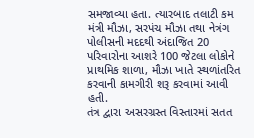સમજાવ્યા હતા. ત્યારબાદ તલાટી કમ મંત્રી મૌઝા, સરપંચ મૌઝા તથા નેત્રંગ પોલીસની મદદથી અંદાજિત 20 પરિવારોના આશરે 100 જેટલા લોકોને પ્રાથમિક શાળા, મૌઝા ખાતે સ્થળાંતરિત કરવાની કામગીરી શરૂ કરવામાં આવી હતી.
તંત્ર દ્વારા અસરગ્રસ્ત વિસ્તારમાં સતત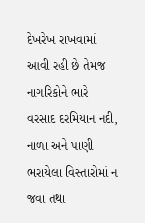દેખરેખ રાખવામાં આવી રહી છે તેમજ નાગરિકોને ભારે વરસાદ દરમિયાન નદી, નાળા અને પાણી ભરાયેલા વિસ્તારોમાં ન જવા તથા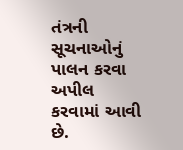તંત્રની સૂચનાઓનું પાલન કરવા અપીલ કરવામાં આવી છે.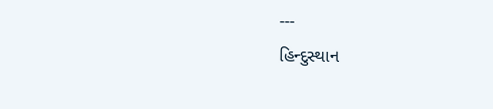---
હિન્દુસ્થાન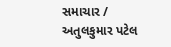સમાચાર / અતુલકુમાર પટેલ